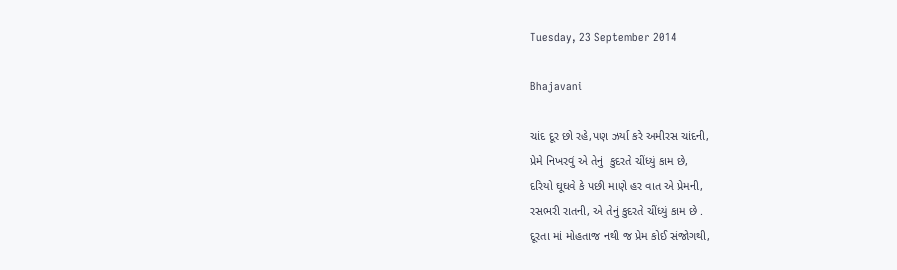Tuesday, 23 September 2014

Bhajavani

ચાંદ દૂર છો રહે,પણ ઝર્યા કરે અમીરસ ચાંદની,
પ્રેમે નિખરવું એ તેનું  કુદરતે ચીંધ્યું કામ છે,
દરિયો ઘૂઘવે કે પછી માણે હર વાત એ પ્રેમની,
રસભરી રાતની, એ તેનું કુદરતે ચીંધ્યું કામ છે .
દૂરતા માં મોહતાજ નથી જ પ્રેમ કોઈ સંજોગથી,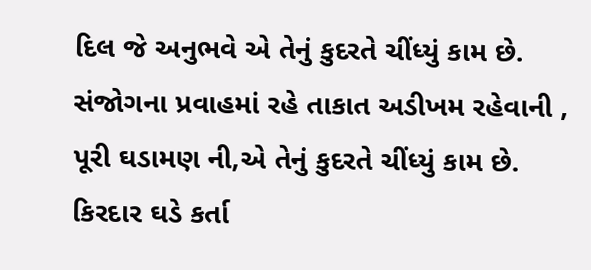દિલ જે અનુભવે એ તેનું કુદરતે ચીંધ્યું કામ છે.
સંજોગના પ્રવાહમાં રહે તાકાત અડીખમ રહેવાની ,
પૂરી ઘડામણ ની,એ તેનું કુદરતે ચીંધ્યું કામ છે.
કિરદાર ઘડે કર્તા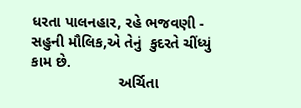ધરતા પાલનહાર, રહે ભજવણી -
સહુની મૌલિક,એ તેનું  કુદરતે ચીંધ્યું કામ છે.
                     અર્ચિતા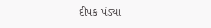દીપક પંડ્યા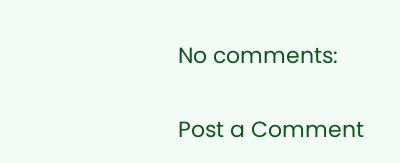No comments:

Post a Comment